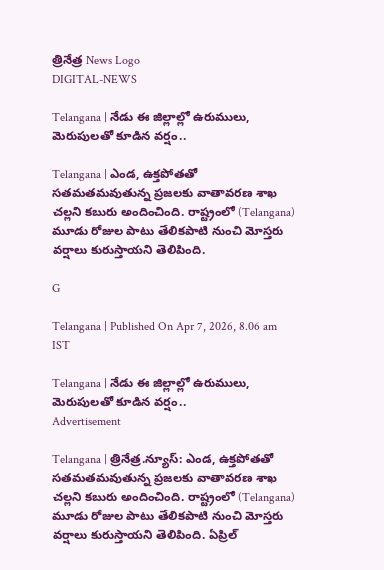త్రినేత్ర News Logo
DIGITAL-NEWS

Telangana | నేడు ఈ జిల్లాల్లో ఉరుములు, మెరుపుల‌తో కూడిన వ‌ర్షం..

Telangana | ఎండ, ఉక్త‌పోత‌తో స‌త‌మ‌త‌మ‌వుతున్న ప్ర‌జ‌ల‌కు వాతావ‌ర‌ణ శాఖ చ‌ల్ల‌ని క‌బురు అందించింది. రాష్ట్రంలో (Telangana) మూడు రోజుల పాటు తేలికపాటి నుంచి మోస్తరు వర్షాలు కురుస్తాయని తెలిపింది.

G

Telangana | Published On Apr 7, 2026, 8.06 am IST

Telangana | నేడు ఈ జిల్లాల్లో ఉరుములు, మెరుపుల‌తో కూడిన వ‌ర్షం..
Advertisement

Telangana | త్రినేత్ర‌.న్యూస్‌: ఎండ, ఉక్త‌పోత‌తో స‌త‌మ‌త‌మ‌వుతున్న ప్ర‌జ‌ల‌కు వాతావ‌ర‌ణ శాఖ చ‌ల్ల‌ని క‌బురు అందించింది. రాష్ట్రంలో (Telangana) మూడు రోజుల పాటు తేలికపాటి నుంచి మోస్తరు వర్షాలు కురుస్తాయని తెలిపింది. ఏప్రిల్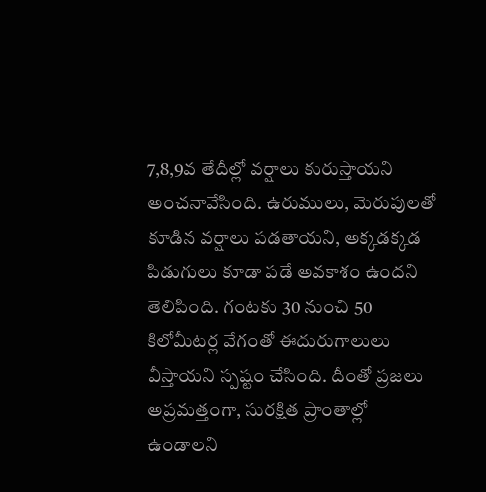7,8,9వ తేదీల్లో వర్షాలు కురుస్తాయ‌ని అంచ‌నావేసింది. ఉరుములు, మెరుపులతో కూడిన వర్షాలు పడతాయని, అక్కడక్కడ పిడుగులు కూడా పడే అవ‌కాశం ఉందని తెలిపింది. గంటకు 30 నుంచి 50 కిలోమీటర్ల వేగంతో ఈదురుగాలులు వీస్తాయని స్పష్టం చేసింది. దీంతో ప్రజలు అప్రమత్తంగా, సురక్షిత ప్రాంతాల్లో ఉండాలని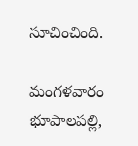సూచించింది.

మంగ‌ళ‌వారం భూపాలపల్లి,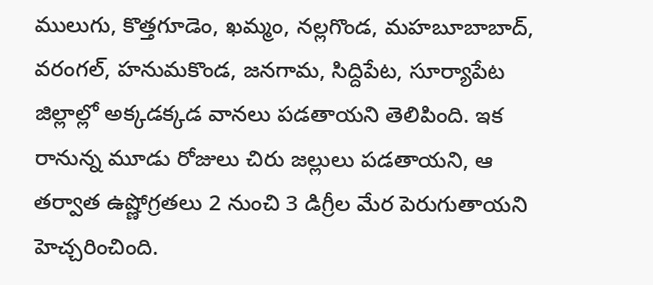ములుగు, కొత్తగూడెం, ఖమ్మం, నల్ల‌గొండ, మహబూబాబాద్, వరంగల్, హ‌నుమ‌కొండ‌, జ‌న‌గామ‌, సిద్దిపేట, సూర్యాపేట జిల్లాల్లో అక్క‌డ‌క్క‌డ వానలు పడతాయని తెలిపింది. ఇక రానున్న మూడు రోజులు చిరు జల్లులు పడతాయని, ఆ తర్వాత ఉష్ణోగ్రతలు 2 నుంచి 3 డిగ్రీల మేర పెరుగుతాయని హెచ్చరించింది.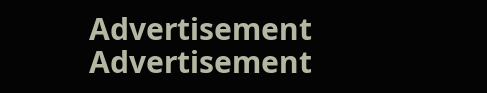Advertisement
Advertisement